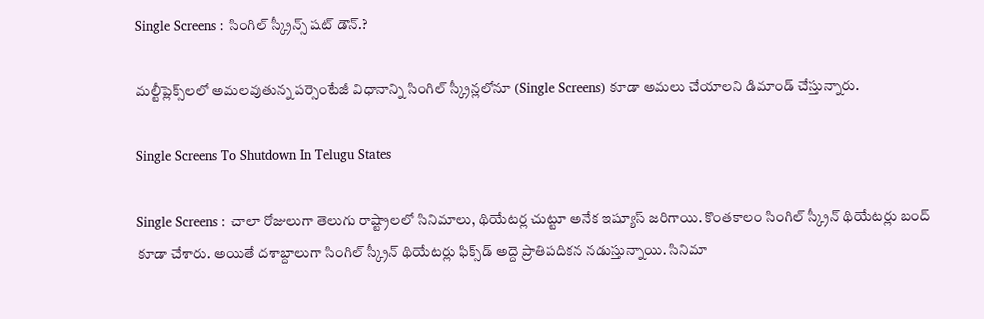Single Screens : సింగిల్ స్క్రీన్స్ షట్ డౌన్.?

మల్టీప్లెక్స్‌లలో అమలవుతున్న పర్సెంటేజీ విధానాన్ని సింగిల్ స్క్రీన్లలోనూ (Single Screens) కూడా అమలు చేయాలని డిమాండ్ చేస్తున్నారు.

Single Screens To Shutdown In Telugu States

Single Screens : చాలా రోజులుగా తెలుగు రాష్ట్రాల‌లో సినిమాలు, థియేట‌ర్ల చుట్టూ అనేక ఇష్యూస్ జరిగాయి. కొంత‌కాలం సింగిల్ స్క్రీన్ థియేట‌ర్లు బంద్ కూడా చేశారు. అయితే దశాబ్దాలుగా సింగిల్ స్క్రీన్ థియేటర్లు ఫిక్స్‌డ్ అద్దె ప్రాతిపదికన నడుస్తున్నాయి. సినిమా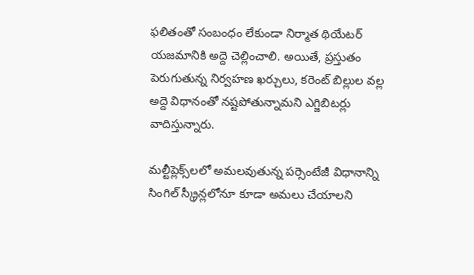ఫలితంతో సంబంధం లేకుండా నిర్మాత థియేటర్ యజమానికి అద్దె చెల్లించాలి. అయితే, ప్రస్తుతం పెరుగుతున్న నిర్వహణ ఖర్చులు, కరెంట్ బిల్లుల వల్ల అద్దె విధానంతో నష్టపోతున్నామని ఎగ్జిబిటర్లు వాదిస్తున్నారు.

మల్టీప్లెక్స్‌లలో అమలవుతున్న పర్సెంటేజీ విధానాన్ని సింగిల్ స్క్రీన్లలోనూ కూడా అమలు చేయాలని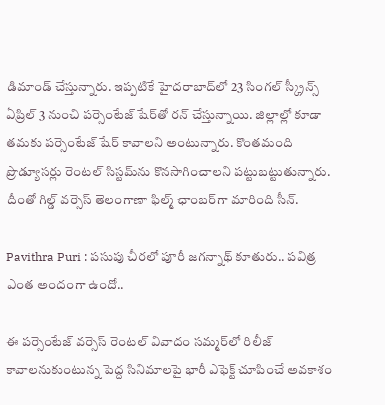డిమాండ్ చేస్తున్నారు. ఇప్పటికే హైదరాబాద్‌లో 23 సింగల్ స్క్రీన్స్ ఏప్రిల్ 3 నుంచి పర్సెంటేజ్ షేర్‌తో రన్ చేస్తున్నాయి. జిల్లాల్లో కూడా తమకు పర్సెంటేజ్‌ షేర్ కావాలని అంటున్నారు. కొంతమంది ప్రొడ్యూసర్లు రెంటల్ సిస్టమ్‌ను కొనసాగించాలని పట్టుబట్టుతున్నారు. దీంతో గిల్డ్ వర్సెస్ తెలంగాణా ఫిల్మ్ ఛాంబర్‌గా మారింది సీన్.

Pavithra Puri : ప‌సుపు చీరలో పూరీ జ‌గ‌న్నాథ్ కూతురు.. ప‌విత్ర ఎంత అందంగా ఉందో..

ఈ పర్సెంటేజ్ వర్సెస్ రెంటల్ వివాదం సమ్మర్‌లో రిలీజ్ కావాలనుకుంటున్న పెద్ద సినిమాలపై భారీ ఎఫెక్ట్ చూపించే అవకాశం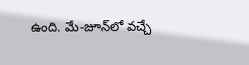ఉంది. మే-జూన్‌లో వచ్చే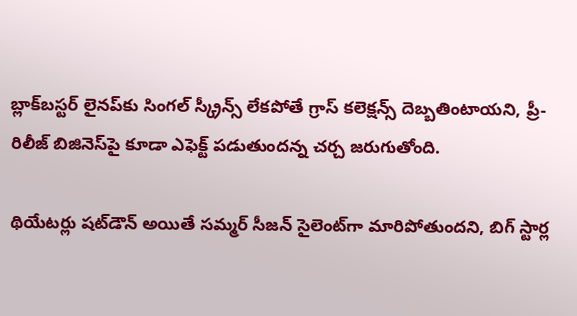బ్లాక్‌బస్టర్ లైనప్‌కు సింగల్ స్క్రీన్స్ లేకపోతే గ్రాస్ కలెక్షన్స్ దెబ్బతింటాయని, ప్రీ-రిలీజ్ బిజినెస్‌పై కూడా ఎఫెక్ట్ పడుతుందన్న చర్చ జరుగుతోంది.

థియేటర్లు షట్‌డౌన్ అయితే సమ్మర్ సీజన్ సైలెంట్‌గా మారిపోతుందని, బిగ్ స్టార్ల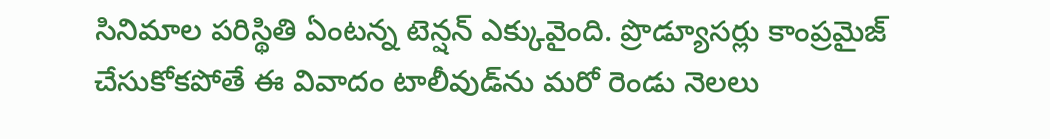సినిమాల పరిస్థితి ఏంటన్న టెన్షన్ ఎక్కువైంది. ప్రొడ్యూసర్లు కాంప్రమైజ్ చేసుకోకపోతే ఈ వివాదం టాలీవుడ్‌ను మరో రెండు నెలలు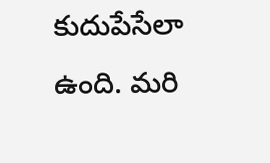కుదుపేసేలా ఉంది. మరి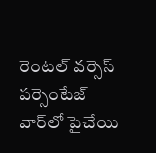రెంటల్ వర్సెస్ పర్సెంటేజ్‌ వార్‌లో పైచేయి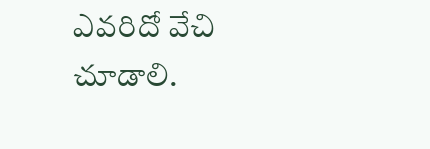ఎవరిదో వేచి చూడాలి.